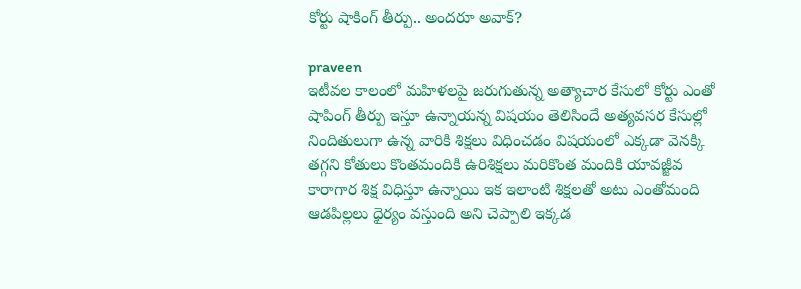కోర్టు షాకింగ్ తీర్పు.. అందరూ అవాక్?

praveen
ఇటీవల కాలంలో మహిళలపై జరుగుతున్న అత్యాచార కేసులో కోర్టు ఎంతో షాపింగ్ తీర్పు ఇస్తూ ఉన్నాయన్న విషయం తెలిసిందే అత్యవసర కేసుల్లో నిందితులుగా ఉన్న వారికి శిక్షలు విధించడం విషయంలో ఎక్కడా వెనక్కి తగ్గని కోతులు కొంతమందికి ఉరిశిక్షలు మరికొంత మందికి యావజ్జీవ కారాగార శిక్ష విధిస్తూ ఉన్నాయి ఇక ఇలాంటి శిక్షలతో అటు ఎంతోమంది ఆడపిల్లలు ధైర్యం వస్తుంది అని చెప్పాలి ఇక్కడ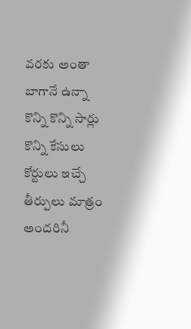వరకు అంతా బాగానే ఉన్నా కొన్ని కొన్ని సార్లు కొన్ని కేసులు కోర్టులు ఇచ్చే తీర్పులు మాత్రం అందరినీ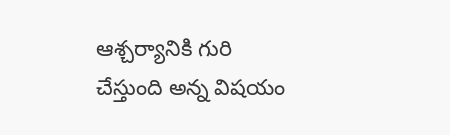ఆశ్చర్యానికి గురి చేస్తుంది అన్న విషయం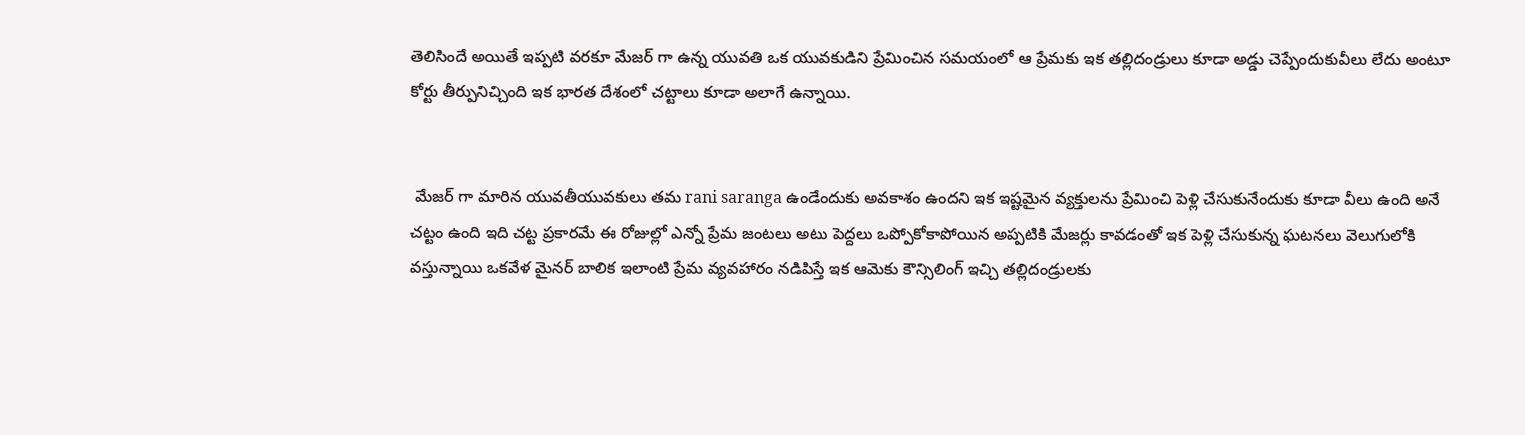తెలిసిందే అయితే ఇప్పటి వరకూ మేజర్ గా ఉన్న యువతి ఒక యువకుడిని ప్రేమించిన సమయంలో ఆ ప్రేమకు ఇక తల్లిదండ్రులు కూడా అడ్డు చెప్పేందుకువీలు లేదు అంటూ కోర్టు తీర్పునిచ్చింది ఇక భారత దేశంలో చట్టాలు కూడా అలాగే ఉన్నాయి.


 మేజర్ గా మారిన యువతీయువకులు తమ rani saranga ఉండేందుకు అవకాశం ఉందని ఇక ఇష్టమైన వ్యక్తులను ప్రేమించి పెళ్లి చేసుకునేందుకు కూడా వీలు ఉంది అనే చట్టం ఉంది ఇది చట్ట ప్రకారమే ఈ రోజుల్లో ఎన్నో ప్రేమ జంటలు అటు పెద్దలు ఒప్పోకోకాపోయిన అప్పటికి మేజర్లు కావడంతో ఇక పెళ్లి చేసుకున్న ఘటనలు వెలుగులోకి వస్తున్నాయి ఒకవేళ మైనర్ బాలిక ఇలాంటి ప్రేమ వ్యవహారం నడిపిస్తే ఇక ఆమెకు కౌన్సిలింగ్ ఇచ్చి తల్లిదండ్రులకు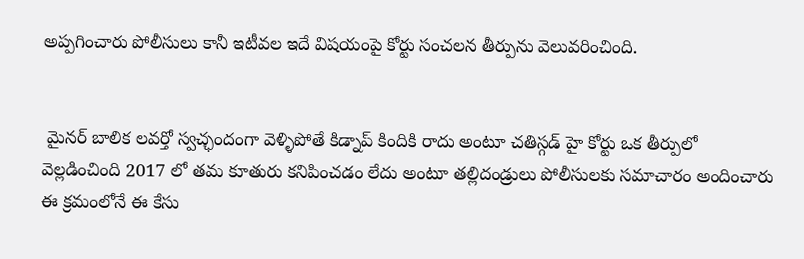అప్పగించారు పోలీసులు కానీ ఇటీవల ఇదే విషయంపై కోర్టు సంచలన తీర్పును వెలువరించింది.


 మైనర్ బాలిక లవర్తో స్వచ్ఛందంగా వెళ్ళిపోతే కిడ్నాప్ కిందికి రాదు అంటూ చతిస్గడ్ హై కోర్టు ఒక తీర్పులో వెల్లడించింది 2017 లో తమ కూతురు కనిపించడం లేదు అంటూ తల్లిదండ్రులు పోలీసులకు సమాచారం అందించారు ఈ క్రమంలోనే ఈ కేసు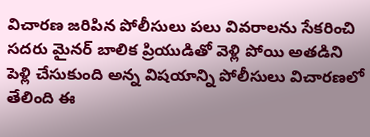విచారణ జరిపిన పోలీసులు పలు వివరాలను సేకరించి సదరు మైనర్ బాలిక ప్రియుడితో వెళ్లి పోయి అతడిని పెళ్లి చేసుకుంది అన్న విషయాన్ని పోలీసులు విచారణలో తేలింది ఈ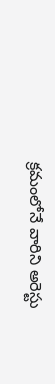క్రమంలోనే వారిని అరెస్టు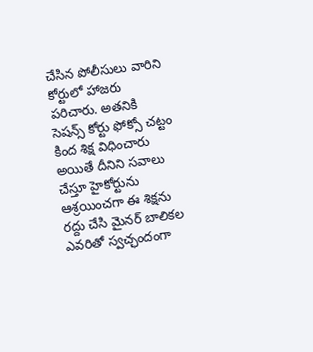చేసిన పోలీసులు వారిని కోర్టులో హాజరు పరిచారు. అతనికి సెషన్స్ కోర్టు ఫోక్సో చట్టం కింద శిక్ష విధించారు అయితే దీనిని సవాలు చేస్తూ హైకోర్టును ఆశ్రయించగా ఈ శిక్షను రద్దు చేసి మైనర్ బాలికల ఎవరితో స్వచ్ఛందంగా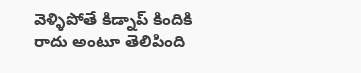వెళ్ళిపోతే కిడ్నాప్ కిందికి రాదు అంటూ తెలిపింది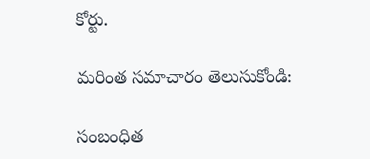కోర్టు.

మరింత సమాచారం తెలుసుకోండి:

సంబంధిత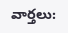వార్తలు: